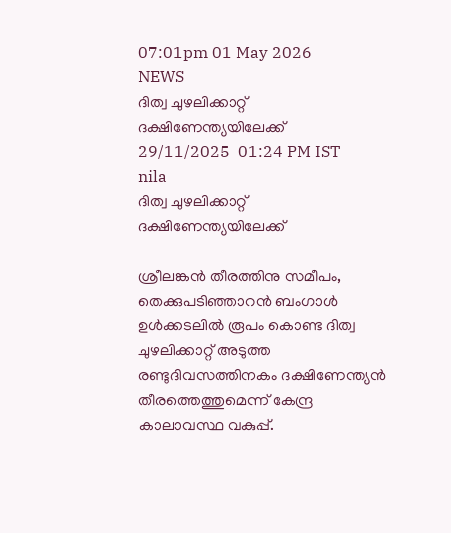07:01pm 01 May 2026
NEWS
ദിത്വ ചുഴലിക്കാറ്റ് ദക്ഷിണേന്ത്യയിലേക്ക്
29/11/2025  01:24 PM IST
nila
ദിത്വ ചുഴലിക്കാറ്റ് ദക്ഷിണേന്ത്യയിലേക്ക്

ശ്രീലങ്കൻ തീരത്തിനു സമീപം, തെക്കുപടിഞ്ഞാറൻ ബംഗാൾ ഉൾക്കടലിൽ രൂപം കൊണ്ട ദിത്വ ചുഴലിക്കാറ്റ് അടുത്ത രണ്ടുദിവസത്തിനകം ദക്ഷിണേന്ത്യൻ തീരത്തെത്തുമെന്ന് കേന്ദ്ര കാലാവസ്ഥ വകുപ്പ്.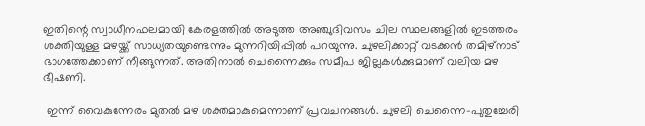ഇതിന്റെ സ്വാധീനഫലമായി കേരളത്തിൽ അടുത്ത അഞ്ചുദിവസം ചില സ്ഥലങ്ങളിൽ ഇടത്തരം ശക്തിയുള്ള മഴയ്ക്ക് സാധ്യതയുണ്ടെന്നും മുന്നറിയിപ്പിൽ പറയുന്നു. ചുഴലിക്കാറ്റ് വടക്കൻ തമിഴ്നാട് ഭാഗത്തേക്കാണ് നീങ്ങുന്നത്. അതിനാൽ ചെന്നൈക്കും സമീപ ജില്ലകൾക്കുമാണ് വലിയ മഴ ഭീഷണി.

 ഇന്ന് വൈകുന്നേരം മുതൽ മഴ ശക്തമാകുമെന്നാണ് പ്രവചനങ്ങൾ. ചുഴലി ചെന്നൈ–പുതുച്ചേരി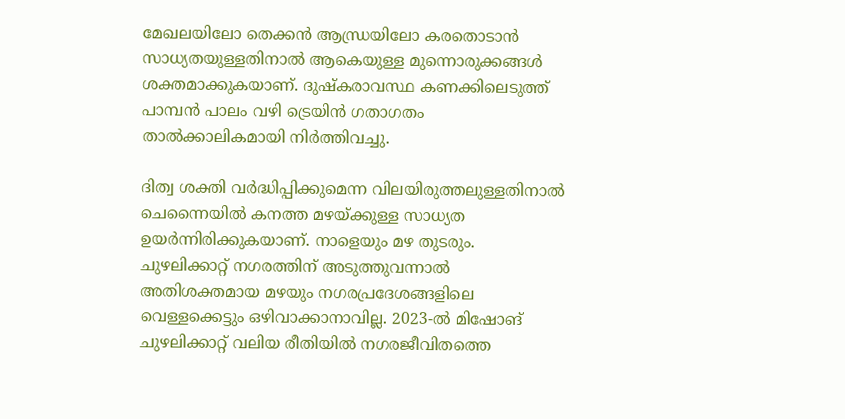മേഖലയിലോ തെക്കൻ ആന്ധ്രയിലോ കരതൊടാൻ സാധ്യതയുള്ളതിനാൽ ആകെയുള്ള മുന്നൊരുക്കങ്ങൾ ശക്തമാക്കുകയാണ്. ദുഷ്‌കരാവസ്ഥ കണക്കിലെടുത്ത് പാമ്പൻ പാലം വഴി ട്രെയിൻ ഗതാഗതം താൽക്കാലികമായി നിർത്തിവച്ചു.

ദിത്വ ശക്തി വർദ്ധിപ്പിക്കുമെന്ന വിലയിരുത്തലുള്ളതിനാൽ ചെന്നൈയിൽ കനത്ത മഴയ്ക്കുള്ള സാധ്യത ഉയർന്നിരിക്കുകയാണ്. നാളെയും മഴ തുടരും. ചുഴലിക്കാറ്റ് നഗരത്തിന് അടുത്തുവന്നാൽ അതിശക്തമായ മഴയും നഗരപ്രദേശങ്ങളിലെ വെള്ളക്കെട്ടും ഒഴിവാക്കാനാവില്ല. 2023-ൽ മിഷോങ് ചുഴലിക്കാറ്റ് വലിയ രീതിയിൽ നഗരജീവിതത്തെ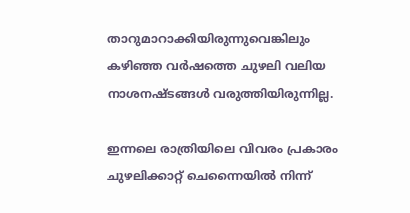താറുമാറാക്കിയിരുന്നുവെങ്കിലും കഴിഞ്ഞ വർഷത്തെ ചുഴലി വലിയ നാശനഷ്ടങ്ങൾ വരുത്തിയിരുന്നില്ല.

ഇന്നലെ രാത്രിയിലെ വിവരം പ്രകാരം ചുഴലിക്കാറ്റ് ചെന്നൈയിൽ നിന്ന്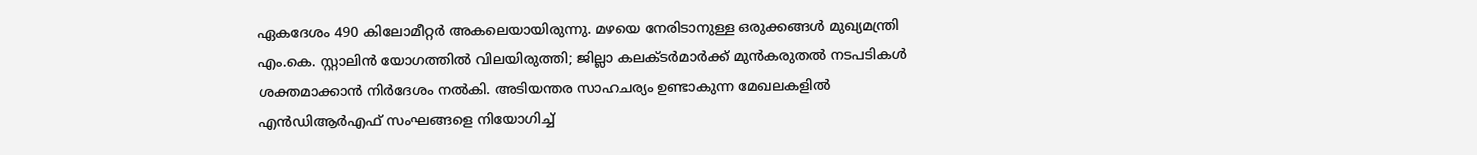ഏകദേശം 490 കിലോമീറ്റർ അകലെയായിരുന്നു. മഴയെ നേരിടാനുള്ള ഒരുക്കങ്ങൾ മുഖ്യമന്ത്രി എം.കെ. സ്റ്റാലിൻ യോഗത്തിൽ വിലയിരുത്തി; ജില്ലാ കലക്ടർമാർക്ക് മുൻകരുതൽ നടപടികൾ ശക്തമാക്കാൻ നിർദേശം നൽകി. അടിയന്തര സാഹചര്യം ഉണ്ടാകുന്ന മേഖലകളിൽ എൻഡിആർഎഫ് സംഘങ്ങളെ നിയോഗിച്ച്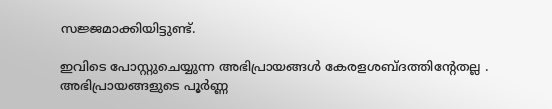സജ്ജമാക്കിയിട്ടുണ്ട്.

ഇവിടെ പോസ്റ്റുചെയ്യുന്ന അഭിപ്രായങ്ങള്‍ കേരളശബ്‌ദത്തിന്റേതല്ല . അഭിപ്രായങ്ങളുടെ പൂര്‍ണ്ണ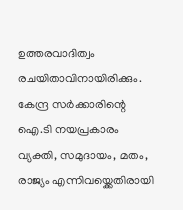ഉത്തരവാദിത്വം രചയിതാവിനായിരിക്കും. കേന്ദ്ര സർക്കാരിന്റെ ഐ.ടി നയപ്രകാരം വ്യക്തി, സമുദായം, മതം, രാജ്യം എന്നിവയ്ക്കെതിരായി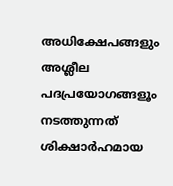അധിക്ഷേപങ്ങളും അശ്ലീല പദപ്രയോഗങ്ങളൂം നടത്തുന്നത് ശിക്ഷാര്‍ഹമായ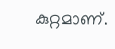കുറ്റമാണ്.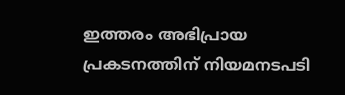ഇത്തരം അഭിപ്രായ പ്രകടനത്തിന് നിയമനടപടി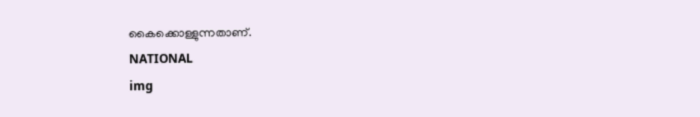കൈക്കൊള്ളുന്നതാണ്.
NATIONAL
img